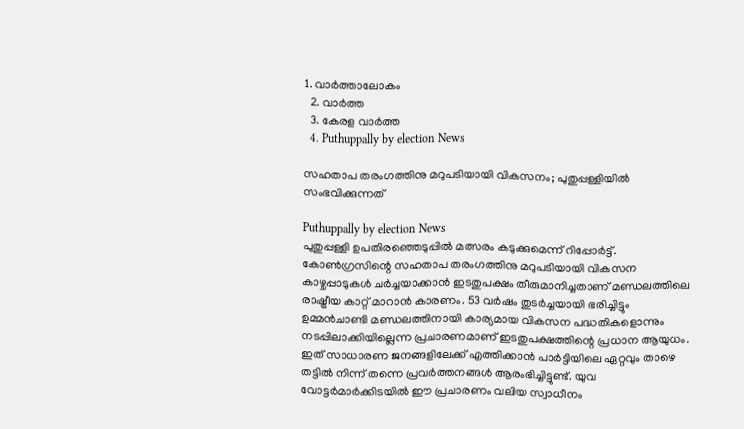1. വാര്‍ത്താലോകം
  2. വാര്‍ത്ത
  3. കേരള വാര്‍ത്ത
  4. Puthuppally by election News

സഹതാപ തരംഗത്തിനു മറുപടിയായി വികസനം; പുതുപ്പള്ളിയില്‍ സംഭവിക്കുന്നത്

Puthuppally by election News
പുതുപ്പള്ളി ഉപതിരഞ്ഞെടുപ്പില്‍ മത്സരം കടുക്കുമെന്ന് റിപ്പോര്‍ട്ട്. കോണ്‍ഗ്രസിന്റെ സഹതാപ തരംഗത്തിനു മറുപടിയായി വികസന കാഴ്ചപ്പാടുകള്‍ ചര്‍ച്ചയാക്കാന്‍ ഇടതുപക്ഷം തീരുമാനിച്ചതാണ് മണ്ഡലത്തിലെ രാഷ്ട്രീയ കാറ്റ് മാറാന്‍ കാരണം. 53 വര്‍ഷം തുടര്‍ച്ചയായി ഭരിച്ചിട്ടും ഉമ്മന്‍ചാണ്ടി മണ്ഡലത്തിനായി കാര്യമായ വികസന പദ്ധതികളൊന്നും നടപ്പിലാക്കിയില്ലെന്ന പ്രചാരണമാണ് ഇടതുപക്ഷത്തിന്റെ പ്രധാന ആയുധം. ഇത് സാധാരണ ജനങ്ങളിലേക്ക് എത്തിക്കാന്‍ പാര്‍ട്ടിയിലെ ഏറ്റവും താഴെ തട്ടില്‍ നിന്ന് തന്നെ പ്രവര്‍ത്തനങ്ങള്‍ ആരംഭിച്ചിട്ടുണ്ട്. യുവ വോട്ടര്‍മാര്‍ക്കിടയില്‍ ഈ പ്രചാരണം വലിയ സ്വാധീനം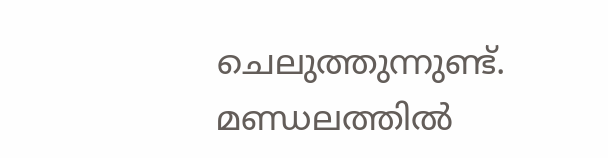ചെലുത്തുന്നുണ്ട്. മണ്ഡലത്തില്‍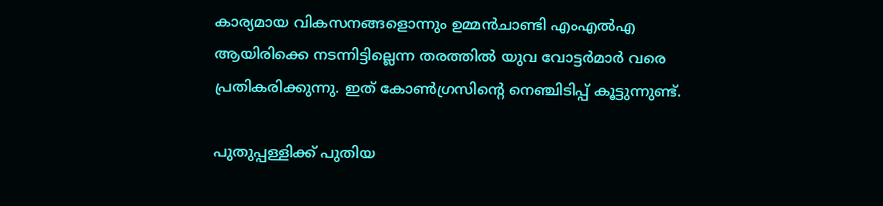കാര്യമായ വികസനങ്ങളൊന്നും ഉമ്മന്‍ചാണ്ടി എംഎല്‍എ ആയിരിക്കെ നടന്നിട്ടില്ലെന്ന തരത്തില്‍ യുവ വോട്ടര്‍മാര്‍ വരെ പ്രതികരിക്കുന്നു. ഇത് കോണ്‍ഗ്രസിന്റെ നെഞ്ചിടിപ്പ് കൂട്ടുന്നുണ്ട്.

പുതുപ്പള്ളിക്ക് പുതിയ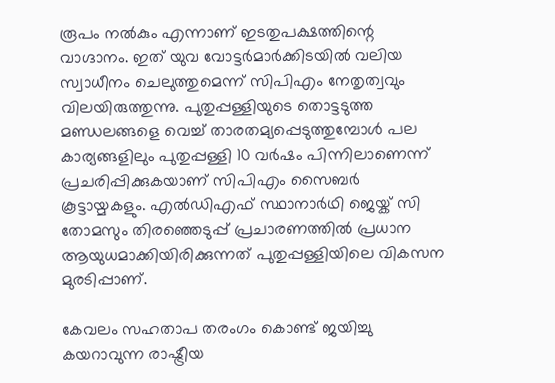രൂപം നല്‍കും എന്നാണ് ഇടതുപക്ഷത്തിന്റെ വാഗ്ദാനം. ഇത് യുവ വോട്ടര്‍മാര്‍ക്കിടയില്‍ വലിയ സ്വാധീനം ചെലുത്തുമെന്ന് സിപിഎം നേതൃത്വവും വിലയിരുത്തുന്നു. പുതുപ്പള്ളിയുടെ തൊട്ടടുത്ത മണ്ഡലങ്ങളെ വെച്ച് താരതമ്യപ്പെടുത്തുമ്പോള്‍ പല കാര്യങ്ങളിലും പുതുപ്പള്ളി 10 വര്‍ഷം പിന്നിലാണെന്ന് പ്രചരിപ്പിക്കുകയാണ് സിപിഎം സൈബര്‍ കൂട്ടായ്മകളും. എല്‍ഡിഎഫ് സ്ഥാനാര്‍ഥി ജെയ്ക് സി തോമസും തിരഞ്ഞെടുപ്പ് പ്രചാരണത്തില്‍ പ്രധാന ആയുധമാക്കിയിരിക്കുന്നത് പുതുപ്പള്ളിയിലെ വികസന മുരടിപ്പാണ്.

കേവലം സഹതാപ തരംഗം കൊണ്ട് ജയിച്ചു കയറാവുന്ന രാഷ്ട്രീയ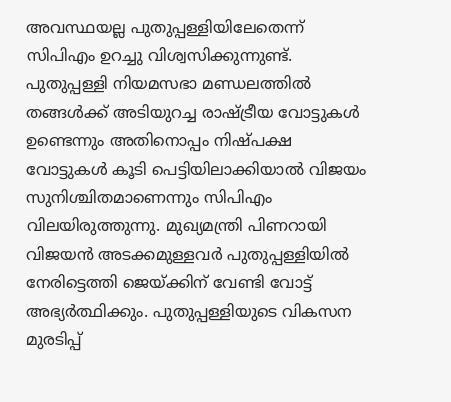അവസ്ഥയല്ല പുതുപ്പള്ളിയിലേതെന്ന് സിപിഎം ഉറച്ചു വിശ്വസിക്കുന്നുണ്ട്. പുതുപ്പള്ളി നിയമസഭാ മണ്ഡലത്തില്‍ തങ്ങള്‍ക്ക് അടിയുറച്ച രാഷ്ട്രീയ വോട്ടുകള്‍ ഉണ്ടെന്നും അതിനൊപ്പം നിഷ്പക്ഷ വോട്ടുകള്‍ കൂടി പെട്ടിയിലാക്കിയാല്‍ വിജയം സുനിശ്ചിതമാണെന്നും സിപിഎം വിലയിരുത്തുന്നു. മുഖ്യമന്ത്രി പിണറായി വിജയന്‍ അടക്കമുള്ളവര്‍ പുതുപ്പള്ളിയില്‍ നേരിട്ടെത്തി ജെയ്ക്കിന് വേണ്ടി വോട്ട് അഭ്യര്‍ത്ഥിക്കും. പുതുപ്പള്ളിയുടെ വികസന മുരടിപ്പ്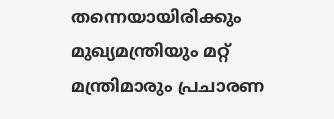തന്നെയായിരിക്കും മുഖ്യമന്ത്രിയും മറ്റ് മന്ത്രിമാരും പ്രചാരണ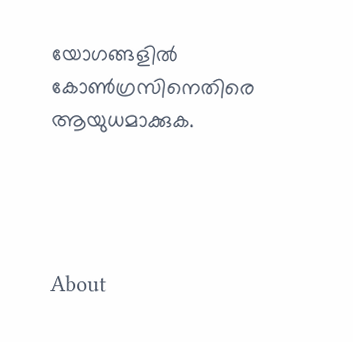യോഗങ്ങളില്‍ കോണ്‍ഗ്രസിനെതിരെ ആയുധമാക്കുക.




About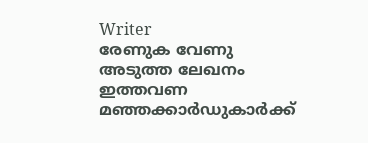Writer
രേണുക വേണു
അടുത്ത ലേഖനം
ഇത്തവണ മഞ്ഞക്കാര്‍ഡുകാര്‍ക്ക്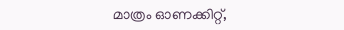മാത്രം ഓണക്കിറ്റ്,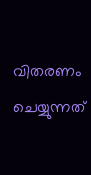വിതരണം ചെയ്യുന്നത്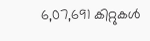6,07,691 കിറ്റുകള്‍